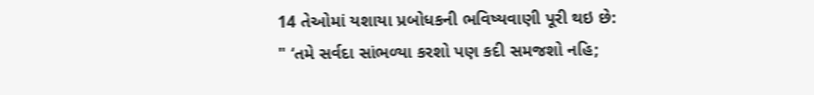14 તેઓમાં યશાયા પ્રબોધકની ભવિષ્યવાણી પૂરી થઇ છે:
" ‘તમે સર્વદા સાંભળ્યા કરશો પણ કદી સમજશો નહિ;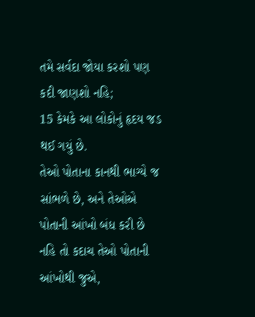તમે સર્વદા જોયા કરશો પણ કદી જાણશો નહિ;
15 કેમકે આ લોકોનું હૃદય જડ થઈ ગયું છે.
તેઓ પોતાના કાનથી ભાગ્યે જ સાંભળે છે, અને તેઓએ પોતાની આંખો બંધ કરી છે
નહિ તો કદાચ તેઓ પોતાની આંખોથી જુએ,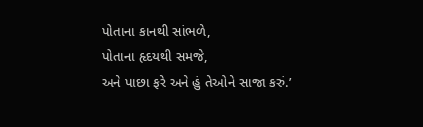પોતાના કાનથી સાંભળે,
પોતાના હૃદયથી સમજે,
અને પાછા ફરે અને હું તેઓને સાજા કરું.’